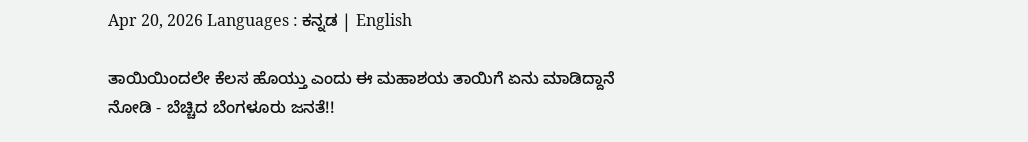Apr 20, 2026 Languages : ಕನ್ನಡ | English

ತಾಯಿಯಿಂದಲೇ ಕೆಲಸ ಹೊಯ್ತು ಎಂದು ಈ ಮಹಾಶಯ ತಾಯಿಗೆ ಏನು ಮಾಡಿದ್ದಾನೆ ನೋಡಿ - ಬೆಚ್ಚಿದ ಬೆಂಗಳೂರು ಜನತೆ!!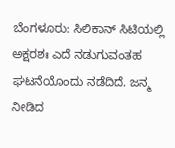ಬೆಂಗಳೂರು: ಸಿಲಿಕಾನ್ ಸಿಟಿಯಲ್ಲಿ ಅಕ್ಷರಶಃ ಎದೆ ನಡುಗುವಂತಹ ಘಟನೆಯೊಂದು ನಡೆದಿದೆ. ಜನ್ಮ ನೀಡಿದ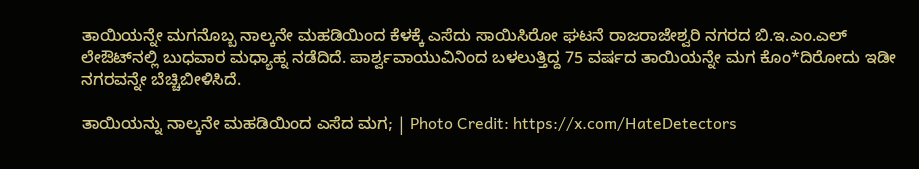ತಾಯಿಯನ್ನೇ ಮಗನೊಬ್ಬ ನಾಲ್ಕನೇ ಮಹಡಿಯಿಂದ ಕೆಳಕ್ಕೆ ಎಸೆದು ಸಾಯಿಸಿರೋ ಘಟನೆ ರಾಜರಾಜೇಶ್ವರಿ ನಗರದ ಬಿ.ಇ.ಎಂ.ಎಲ್ ಲೇಔಟ್‌ನಲ್ಲಿ ಬುಧವಾರ ಮಧ್ಯಾಹ್ನ ನಡೆದಿದೆ. ಪಾರ್ಶ್ವವಾಯುವಿನಿಂದ ಬಳಲುತ್ತಿದ್ದ 75 ವರ್ಷದ ತಾಯಿಯನ್ನೇ ಮಗ ಕೊಂ*ದಿರೋದು ಇಡೀ ನಗರವನ್ನೇ ಬೆಚ್ಚಿಬೀಳಿಸಿದೆ.

ತಾಯಿಯನ್ನು ನಾಲ್ಕನೇ ಮಹಡಿಯಿಂದ ಎಸೆದ ಮಗ; | Photo Credit: https://x.com/HateDetectors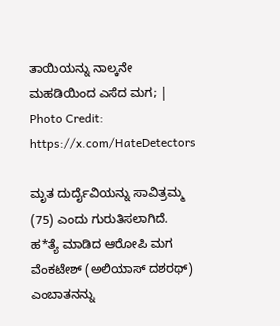ತಾಯಿಯನ್ನು ನಾಲ್ಕನೇ ಮಹಡಿಯಿಂದ ಎಸೆದ ಮಗ; | Photo Credit: https://x.com/HateDetectors

ಮೃತ ದುರ್ದೈವಿಯನ್ನು ಸಾವಿತ್ರಮ್ಮ (75) ಎಂದು ಗುರುತಿಸಲಾಗಿದೆ. ಹ*ತ್ಯೆ ಮಾಡಿದ ಆರೋಪಿ ಮಗ ವೆಂಕಟೇಶ್ (ಅಲಿಯಾಸ್ ದಶರಥ್) ಎಂಬಾತನನ್ನು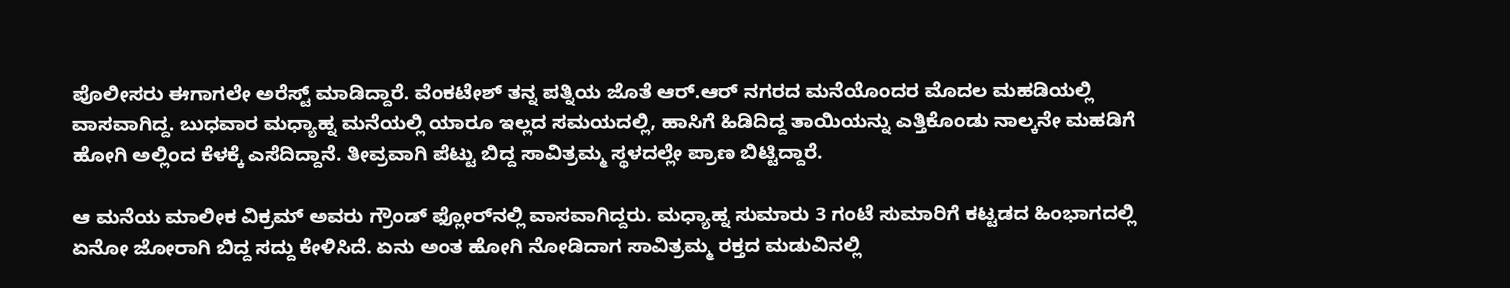ಪೊಲೀಸರು ಈಗಾಗಲೇ ಅರೆಸ್ಟ್ ಮಾಡಿದ್ದಾರೆ. ವೆಂಕಟೇಶ್ ತನ್ನ ಪತ್ನಿಯ ಜೊತೆ ಆರ್.ಆರ್ ನಗರದ ಮನೆಯೊಂದರ ಮೊದಲ ಮಹಡಿಯಲ್ಲಿ ವಾಸವಾಗಿದ್ದ. ಬುಧವಾರ ಮಧ್ಯಾಹ್ನ ಮನೆಯಲ್ಲಿ ಯಾರೂ ಇಲ್ಲದ ಸಮಯದಲ್ಲಿ, ಹಾಸಿಗೆ ಹಿಡಿದಿದ್ದ ತಾಯಿಯನ್ನು ಎತ್ತಿಕೊಂಡು ನಾಲ್ಕನೇ ಮಹಡಿಗೆ ಹೋಗಿ ಅಲ್ಲಿಂದ ಕೆಳಕ್ಕೆ ಎಸೆದಿದ್ದಾನೆ. ತೀವ್ರವಾಗಿ ಪೆಟ್ಟು ಬಿದ್ದ ಸಾವಿತ್ರಮ್ಮ ಸ್ಥಳದಲ್ಲೇ ಪ್ರಾಣ ಬಿಟ್ಟಿದ್ದಾರೆ.

ಆ ಮನೆಯ ಮಾಲೀಕ ವಿಕ್ರಮ್ ಅವರು ಗ್ರೌಂಡ್ ಫ್ಲೋರ್‌ನಲ್ಲಿ ವಾಸವಾಗಿದ್ದರು. ಮಧ್ಯಾಹ್ನ ಸುಮಾರು 3 ಗಂಟೆ ಸುಮಾರಿಗೆ ಕಟ್ಟಡದ ಹಿಂಭಾಗದಲ್ಲಿ ಏನೋ ಜೋರಾಗಿ ಬಿದ್ದ ಸದ್ದು ಕೇಳಿಸಿದೆ. ಏನು ಅಂತ ಹೋಗಿ ನೋಡಿದಾಗ ಸಾವಿತ್ರಮ್ಮ ರಕ್ತದ ಮಡುವಿನಲ್ಲಿ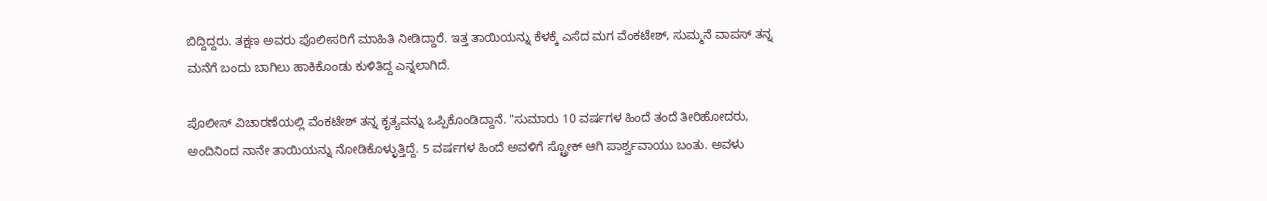ಬಿದ್ದಿದ್ದರು. ತಕ್ಷಣ ಅವರು ಪೊಲೀಸರಿಗೆ ಮಾಹಿತಿ ನೀಡಿದ್ದಾರೆ. ಇತ್ತ ತಾಯಿಯನ್ನು ಕೆಳಕ್ಕೆ ಎಸೆದ ಮಗ ವೆಂಕಟೇಶ್, ಸುಮ್ಮನೆ ವಾಪಸ್ ತನ್ನ ಮನೆಗೆ ಬಂದು ಬಾಗಿಲು ಹಾಕಿಕೊಂಡು ಕುಳಿತಿದ್ದ ಎನ್ನಲಾಗಿದೆ.

ಪೊಲೀಸ್ ವಿಚಾರಣೆಯಲ್ಲಿ ವೆಂಕಟೇಶ್ ತನ್ನ ಕೃತ್ಯವನ್ನು ಒಪ್ಪಿಕೊಂಡಿದ್ದಾನೆ. "ಸುಮಾರು 10 ವರ್ಷಗಳ ಹಿಂದೆ ತಂದೆ ತೀರಿಹೋದರು, ಅಂದಿನಿಂದ ನಾನೇ ತಾಯಿಯನ್ನು ನೋಡಿಕೊಳ್ಳುತ್ತಿದ್ದೆ. 5 ವರ್ಷಗಳ ಹಿಂದೆ ಅವಳಿಗೆ ಸ್ಟ್ರೋಕ್ ಆಗಿ ಪಾರ್ಶ್ವವಾಯು ಬಂತು. ಅವಳು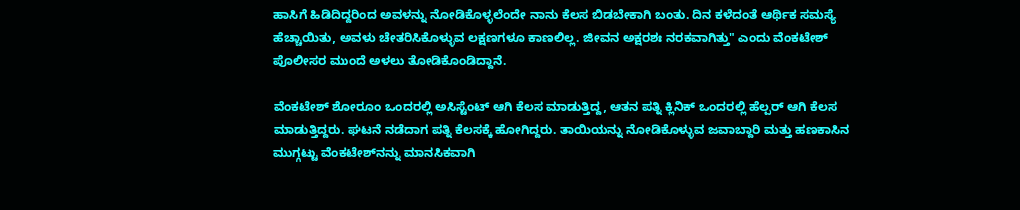ಹಾಸಿಗೆ ಹಿಡಿದಿದ್ದರಿಂದ ಅವಳನ್ನು ನೋಡಿಕೊಳ್ಳಲೆಂದೇ ನಾನು ಕೆಲಸ ಬಿಡಬೇಕಾಗಿ ಬಂತು. ದಿನ ಕಳೆದಂತೆ ಆರ್ಥಿಕ ಸಮಸ್ಯೆ ಹೆಚ್ಚಾಯಿತು, ಅವಳು ಚೇತರಿಸಿಕೊಳ್ಳುವ ಲಕ್ಷಣಗಳೂ ಕಾಣಲಿಲ್ಲ. ಜೀವನ ಅಕ್ಷರಶಃ ನರಕವಾಗಿತ್ತು" ಎಂದು ವೆಂಕಟೇಶ್ ಪೊಲೀಸರ ಮುಂದೆ ಅಳಲು ತೋಡಿಕೊಂಡಿದ್ದಾನೆ.

ವೆಂಕಟೇಶ್ ಶೋರೂಂ ಒಂದರಲ್ಲಿ ಅಸಿಸ್ಟೆಂಟ್ ಆಗಿ ಕೆಲಸ ಮಾಡುತ್ತಿದ್ದ, ಆತನ ಪತ್ನಿ ಕ್ಲಿನಿಕ್ ಒಂದರಲ್ಲಿ ಹೆಲ್ಪರ್ ಆಗಿ ಕೆಲಸ ಮಾಡುತ್ತಿದ್ದರು. ಘಟನೆ ನಡೆದಾಗ ಪತ್ನಿ ಕೆಲಸಕ್ಕೆ ಹೋಗಿದ್ದರು. ತಾಯಿಯನ್ನು ನೋಡಿಕೊಳ್ಳುವ ಜವಾಬ್ದಾರಿ ಮತ್ತು ಹಣಕಾಸಿನ ಮುಗ್ಗಟ್ಟು ವೆಂಕಟೇಶ್‌ನನ್ನು ಮಾನಸಿಕವಾಗಿ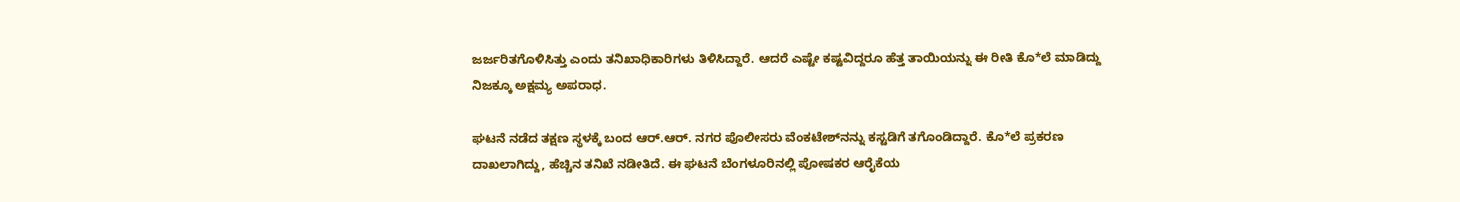ಜರ್ಜರಿತಗೊಳಿಸಿತ್ತು ಎಂದು ತನಿಖಾಧಿಕಾರಿಗಳು ತಿಳಿಸಿದ್ದಾರೆ. ಆದರೆ ಎಷ್ಟೇ ಕಷ್ಟವಿದ್ದರೂ ಹೆತ್ತ ತಾಯಿಯನ್ನು ಈ ರೀತಿ ಕೊ*ಲೆ ಮಾಡಿದ್ದು ನಿಜಕ್ಕೂ ಅಕ್ಷಮ್ಯ ಅಪರಾಧ.

ಘಟನೆ ನಡೆದ ತಕ್ಷಣ ಸ್ಥಳಕ್ಕೆ ಬಂದ ಆರ್.ಆರ್. ನಗರ ಪೊಲೀಸರು ವೆಂಕಟೇಶ್‌ನನ್ನು ಕಸ್ಟಡಿಗೆ ತಗೊಂಡಿದ್ದಾರೆ. ಕೊ*ಲೆ ಪ್ರಕರಣ ದಾಖಲಾಗಿದ್ದು, ಹೆಚ್ಚಿನ ತನಿಖೆ ನಡೀತಿದೆ. ಈ ಘಟನೆ ಬೆಂಗಳೂರಿನಲ್ಲಿ ಪೋಷಕರ ಆರೈಕೆಯ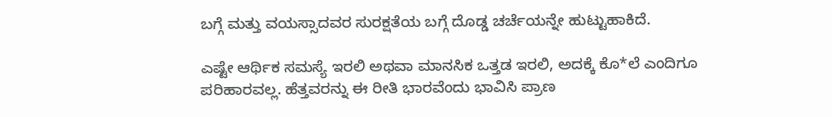ಬಗ್ಗೆ ಮತ್ತು ವಯಸ್ಸಾದವರ ಸುರಕ್ಷತೆಯ ಬಗ್ಗೆ ದೊಡ್ಡ ಚರ್ಚೆಯನ್ನೇ ಹುಟ್ಟುಹಾಕಿದೆ.

ಎಷ್ಟೇ ಆರ್ಥಿಕ ಸಮಸ್ಯೆ ಇರಲಿ ಅಥವಾ ಮಾನಸಿಕ ಒತ್ತಡ ಇರಲಿ, ಅದಕ್ಕೆ ಕೊ*ಲೆ ಎಂದಿಗೂ ಪರಿಹಾರವಲ್ಲ. ಹೆತ್ತವರನ್ನು ಈ ರೀತಿ ಭಾರವೆಂದು ಭಾವಿಸಿ ಪ್ರಾಣ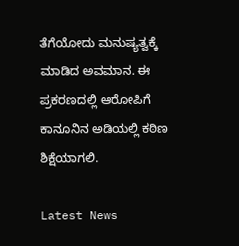ತೆಗೆಯೋದು ಮನುಷ್ಯತ್ವಕ್ಕೆ ಮಾಡಿದ ಅವಮಾನ. ಈ ಪ್ರಕರಣದಲ್ಲಿ ಆರೋಪಿಗೆ ಕಾನೂನಿನ ಅಡಿಯಲ್ಲಿ ಕಠಿಣ ಶಿಕ್ಷೆಯಾಗಲಿ.

Latest News